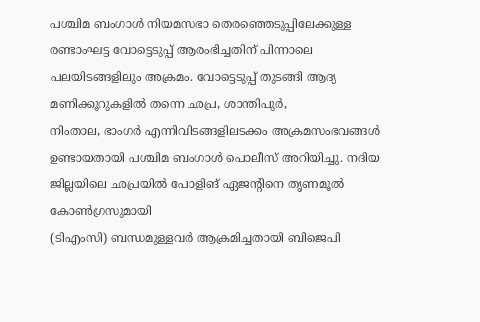പശ്ചിമ ബംഗാൾ നിയമസഭാ തെരഞ്ഞെടുപ്പിലേക്കുള്ള രണ്ടാംഘട്ട വോട്ടെടുപ്പ് ആരംഭിച്ചതിന് പിന്നാലെ പലയിടങ്ങളിലും അക്രമം. വോട്ടെടുപ്പ് തുടങ്ങി ആദ്യ മണിക്കൂറുകളിൽ തന്നെ ഛപ്ര, ശാന്തിപുർ,
നിംതാല, ഭാംഗർ എന്നിവിടങ്ങളിലടക്കം അക്രമസംഭവങ്ങൾ ഉണ്ടായതായി പശ്ചിമ ബംഗാൾ പൊലീസ് അറിയിച്ചു. നദിയ ജില്ലയിലെ ഛപ്രയിൽ പോളിങ് ഏജൻ്റിനെ തൃണമൂൽ കോൺഗ്രസുമായി
(ടിഎംസി) ബന്ധമുള്ളവർ ആക്രമിച്ചതായി ബിജെപി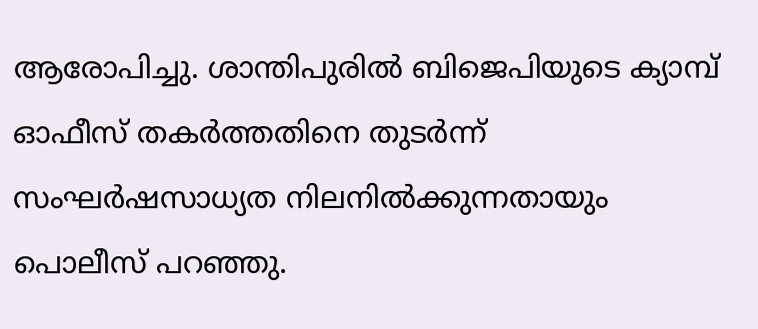ആരോപിച്ചു. ശാന്തിപുരിൽ ബിജെപിയുടെ ക്യാമ്പ് ഓഫീസ് തകർത്തതിനെ തുടർന്ന് സംഘർഷസാധ്യത നിലനിൽക്കുന്നതായും പൊലീസ് പറഞ്ഞു.